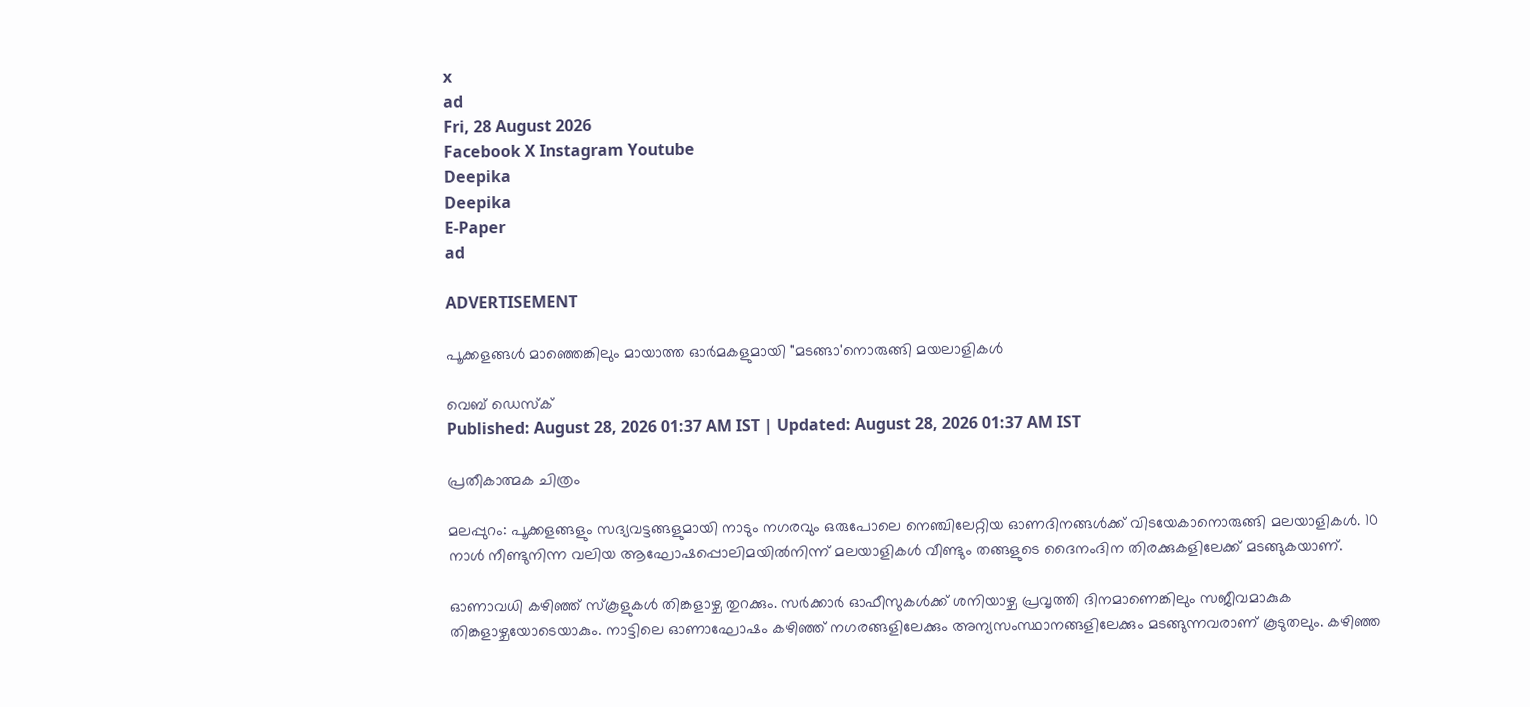x
ad
Fri, 28 August 2026
Facebook X Instagram Youtube
Deepika
Deepika
E-Paper
ad

ADVERTISEMENT

പൂക്കളങ്ങള്‍ മാഞ്ഞെങ്കിലും മായാത്ത ഓർമകളുമായി "മടങ്ങാ'നൊരുങ്ങി മയലാളികൾ

വെബ് ഡെസ്ക്
Published: August 28, 2026 01:37 AM IST | Updated: August 28, 2026 01:37 AM IST

പ്രതീകാത്മക ചിത്രം

മലപ്പുറം: പൂക്കളങ്ങളും സദ്യവട്ടങ്ങളുമായി നാടും നഗരവും ഒരുപോലെ നെഞ്ചിലേറ്റിയ ഓണദിനങ്ങള്‍ക്ക് വിടയേകാനൊരുങ്ങി മലയാളികള്‍. 10 നാള്‍ നീണ്ടുനിന്ന വലിയ ആഘോഷപ്പൊലിമയില്‍നിന്ന് മലയാളികള്‍ വീണ്ടും തങ്ങളുടെ ദൈനംദിന തിരക്കുകളിലേക്ക് മടങ്ങുകയാണ്.

ഓണാവധി കഴിഞ്ഞ് സ്‌കൂളുകള്‍ തിങ്കളാഴ്ച തുറക്കും. സര്‍ക്കാര്‍ ഓഫീസുകള്‍ക്ക് ശനിയാഴ്ച പ്രവൃത്തി ദിനമാണെങ്കിലും സജീവമാകുക തിങ്കളാഴ്ചയോടെയാകും. നാട്ടിലെ ഓണാഘോഷം കഴിഞ്ഞ് നഗരങ്ങളിലേക്കും അന്യസംസ്ഥാനങ്ങളിലേക്കും മടങ്ങുന്നവരാണ് കൂടുതലും. കഴിഞ്ഞ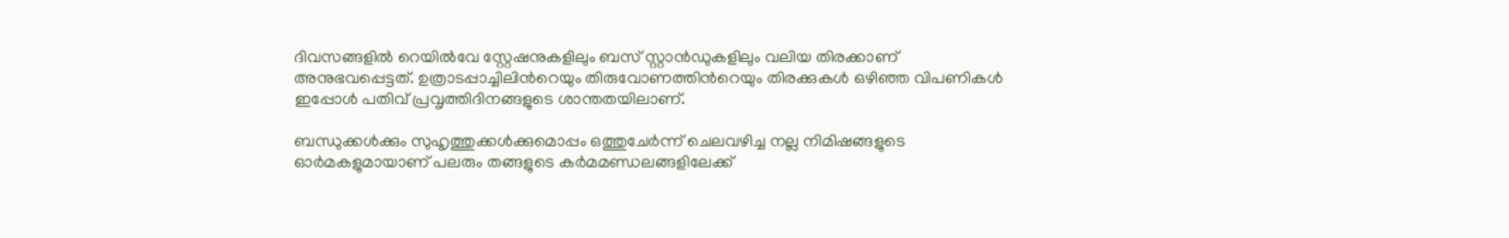ദിവസങ്ങളില്‍ റെയില്‍വേ സ്റ്റേഷനുകളിലും ബസ് സ്റ്റാന്‍ഡുകളിലും വലിയ തിരക്കാണ് അനുഭവപ്പെട്ടത്. ഉത്രാടപ്പാച്ചിലിന്‍റെയും തിരുവോണത്തിന്‍റെയും തിരക്കുകള്‍ ഒഴിഞ്ഞ വിപണികള്‍ ഇപ്പോള്‍ പതിവ് പ്രവൃത്തിദിനങ്ങളുടെ ശാന്തതയിലാണ്.

ബന്ധുക്കള്‍ക്കും സുഹൃത്തുക്കള്‍ക്കുമൊപ്പം ഒത്തുചേര്‍ന്ന് ചെലവഴിച്ച നല്ല നിമിഷങ്ങളുടെ ഓര്‍മകളുമായാണ് പലരും തങ്ങളുടെ കര്‍മമണ്ഡലങ്ങളിലേക്ക്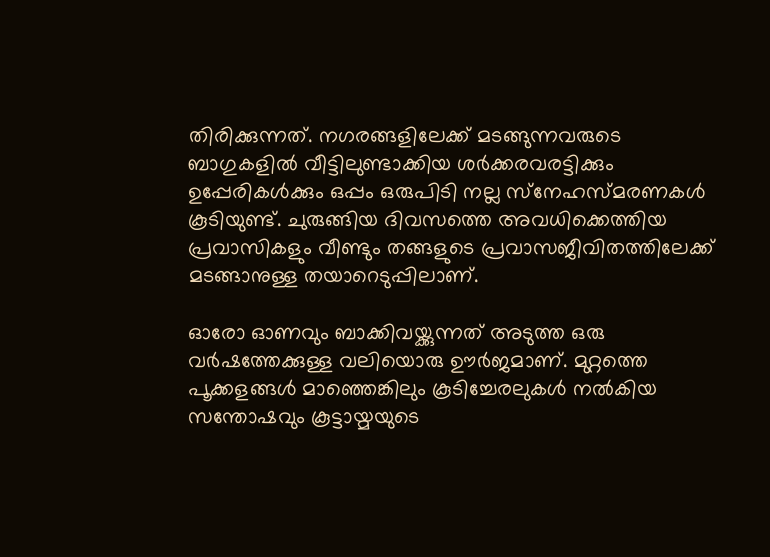തിരിക്കുന്നത്. നഗരങ്ങളിലേക്ക് മടങ്ങുന്നവരുടെ ബാഗുകളില്‍ വീട്ടിലുണ്ടാക്കിയ ശര്‍ക്കരവരട്ടിക്കും ഉപ്പേരികള്‍ക്കും ഒപ്പം ഒരുപിടി നല്ല സ്‌നേഹസ്മരണകള്‍ കൂടിയുണ്ട്. ചുരുങ്ങിയ ദിവസത്തെ അവധിക്കെത്തിയ പ്രവാസികളും വീണ്ടും തങ്ങളുടെ പ്രവാസജീവിതത്തിലേക്ക് മടങ്ങാനുള്ള തയാറെടുപ്പിലാണ്.

ഓരോ ഓണവും ബാക്കിവയ്ക്കുന്നത് അടുത്ത ഒരു വര്‍ഷത്തേക്കുള്ള വലിയൊരു ഊര്‍ജമാണ്. മുറ്റത്തെ പൂക്കളങ്ങള്‍ മാഞ്ഞെങ്കിലും കൂടിച്ചേരലുകള്‍ നല്‍കിയ സന്തോഷവും കൂട്ടായ്മയുടെ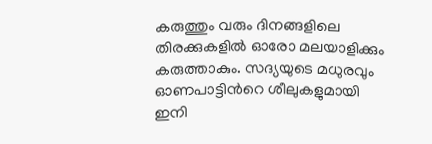കരുത്തും വരും ദിനങ്ങളിലെ തിരക്കുകളില്‍ ഓരോ മലയാളിക്കും കരുത്താകും. സദ്യയുടെ മധുരവും ഓണപാട്ടിന്‍റെ ശീലുകളുമായി ഇനി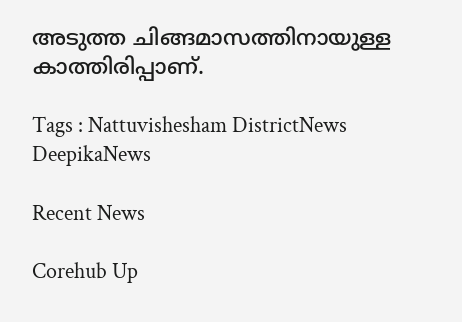അടുത്ത ചിങ്ങമാസത്തിനായുള്ള കാത്തിരിപ്പാണ്.

Tags : Nattuvishesham DistrictNews DeepikaNews

Recent News

Corehub Up